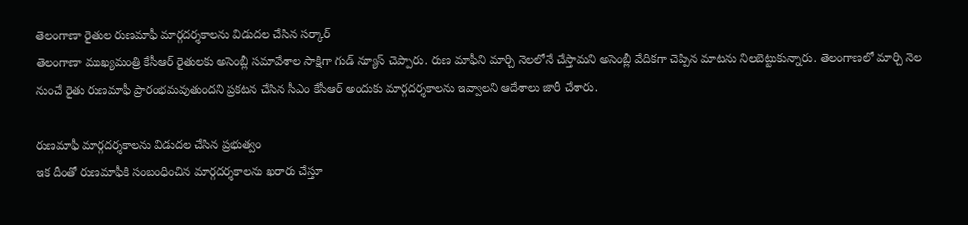తెలంగాణా రైతుల రుణమాఫీ మార్గదర్శకాలను విడుదల చేసిన సర్కార్
తెలంగాణా ముఖ్యమంత్రి కేసీఆర్ రైతులకు అసెంబ్లీ సమావేశాల సాక్షిగా గుడ్ న్యూస్ చెప్పారు. రుణ మాఫీని మార్చి నెలలోనే చేస్తామని అసెంబ్లీ వేదికగా చెప్పిన మాటను నిలబెట్టుకున్నారు. తెలంగాణలో మార్చి నెల నుంచే రైతు రుణమాఫీ ప్రారంభమవుతుందని ప్రకటన చేసిన సీఎం కేసీఆర్ అందుకు మార్గదర్శకాలను ఇవ్వాలని ఆదేశాలు జారీ చేశారు.

రుణమాఫీ మార్గదర్శకాలను విడుదల చేసిన ప్రభుత్వం
ఇక దీంతో రుణమాఫీకి సంబంధించిన మార్గదర్శకాలను ఖరారు చేస్తూ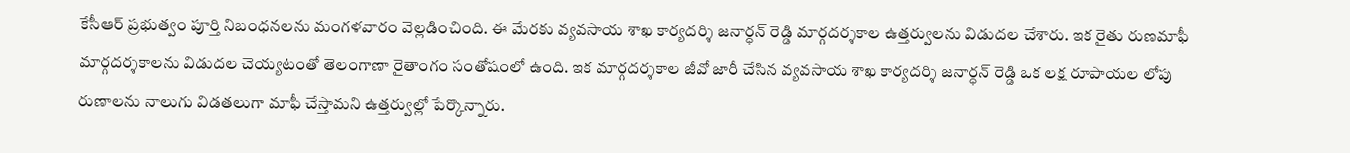కేసీఆర్ ప్రభుత్వం పూర్తి నిబంధనలను మంగళవారం వెల్లడించింది. ఈ మేరకు వ్యవసాయ శాఖ కార్యదర్శి జనార్ధన్ రెడ్డి మార్గదర్శకాల ఉత్తర్వులను విడుదల చేశారు. ఇక రైతు రుణమాఫీ మార్గదర్శకాలను విడుదల చెయ్యటంతో తెలంగాణా రైతాంగం సంతోషంలో ఉంది. ఇక మార్గదర్శకాల జీవో జారీ చేసిన వ్యవసాయ శాఖ కార్యదర్శి జనార్ధన్ రెడ్డి ఒక లక్ష రూపాయల లోపు రుణాలను నాలుగు విడతలుగా మాఫీ చేస్తామని ఉత్తర్వుల్లో పేర్కొన్నారు.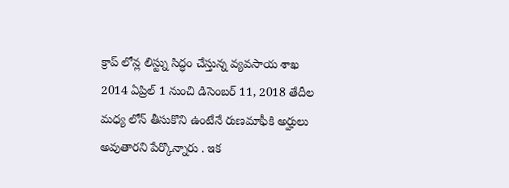క్రాప్ లోన్ల లిస్ట్ను సిద్ధం చేస్తున్న వ్యవసాయ శాఖ
2014 ఏప్రిల్ 1 నుంచి డిసెంబర్ 11, 2018 తేదీల మధ్య లోన్ తీసుకొని ఉంటేనే రుణమాఫీకి అర్హులు అవుతారని పేర్కొన్నారు . ఇక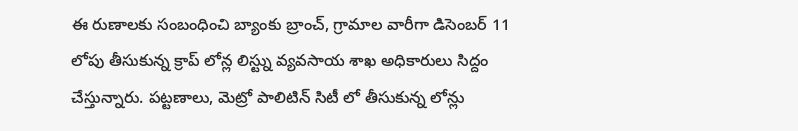ఈ రుణాలకు సంబంధించి బ్యాంకు బ్రాంచ్, గ్రామాల వారీగా డిసెంబర్ 11 లోపు తీసుకున్న క్రాప్ లోన్ల లిస్ట్ను వ్యవసాయ శాఖ అధికారులు సిద్దం చేస్తున్నారు. పట్టణాలు, మెట్రో పాలిటిన్ సిటీ లో తీసుకున్న లోన్లు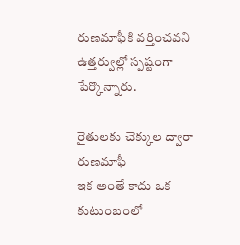రుణమాఫీకి వర్తించవని ఉత్తర్వుల్లో స్పష్టంగా పేర్కొన్నారు.

రైతులకు చెక్కుల ద్వారా రుణమాఫీ
ఇక అంతే కాదు ఒక కుటుంబంలో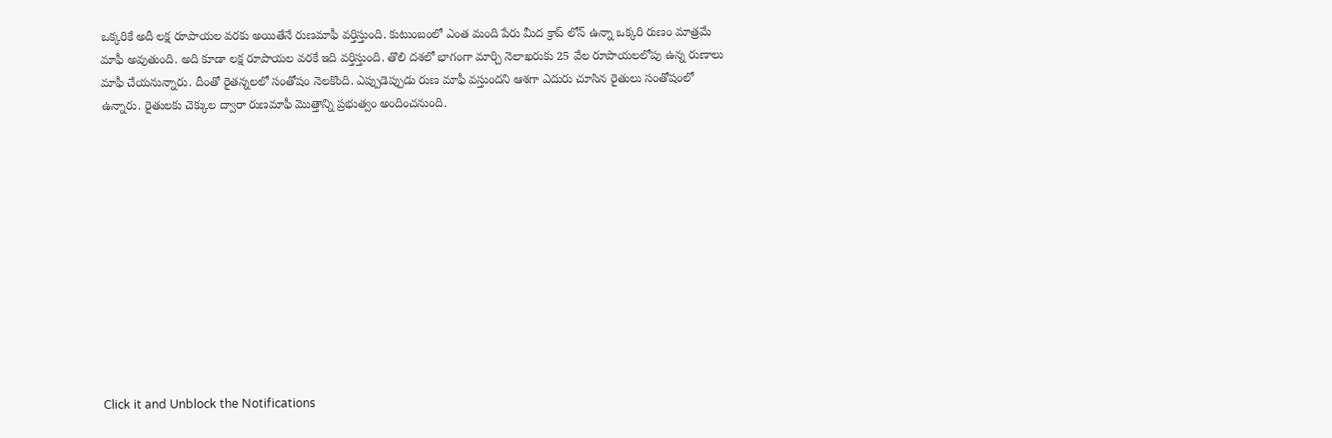ఒక్కరికే అదీ లక్ష రూపాయల వరకు అయితేనే రుణమాఫీ వర్తిస్తుంది. కుటుంబంలో ఎంత మంది పేరు మీద క్రాప్ లోన్ ఉన్నా ఒక్కరి రుణం మాత్రమే మాఫీ అవుతుంది. అది కూడా లక్ష రూపాయల వరకే ఇది వర్తిస్తుంది. తొలి దశలో భాగంగా మార్చి నెలాఖరుకు 25 వేల రూపాయలలోపు ఉన్న రుణాలు మాఫీ చేయనున్నారు. దీంతో రైతన్నలలో సంతోషం నెలకొంది. ఎప్పుడెప్పుడు రుణ మాఫీ వస్తుందని ఆశగా ఎదురు చూసిన రైతులు సంతోషంలో ఉన్నారు. రైతులకు చెక్కుల ద్వారా రుణమాఫీ మొత్తాన్ని ప్రభుత్వం అందించనుంది.












Click it and Unblock the Notifications